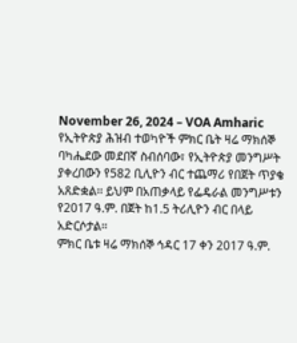November 26, 2024 – VOA Amharic
የኢትዮጵያ ሕዝብ ተወካዮች ምክር ቤት ዛሬ ማክሰኞ ባካሔደው መደበኛ ስብሰባው፣ የኢትዮጵያ መንግሥት ያቀረበውን የ582 ቢሊዮን ብር ተጨማሪ የበጀት ጥያቄ አጸድቋል፡፡ ይህም በአጠቃላይ የፌዴራል መንግሥቱን የ2017 ዓ.ም. በጀት ከ1.5 ትሪሊዮን ብር በላይ አድርሶታል።
ምክር ቤቱ ዛሬ ማክሰኞ ኅዳር 17 ቀን 2017 ዓ.ም.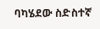ባካሄደው ስድስተኛ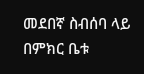መደበኛ ስብሰባ ላይ በምክር ቤቱ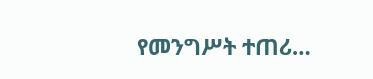የመንግሥት ተጠሪ…